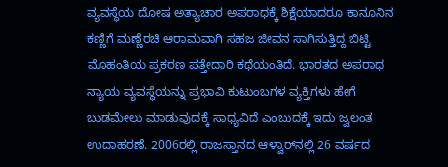ವ್ಯವಸ್ಥೆಯ ದೋಷ ಅತ್ಯಾಚಾರ ಅಪರಾಧಕ್ಕೆ ಶಿಕ್ಷೆಯಾದರೂ ಕಾನೂನಿನ ಕಣ್ಣಿಗೆ ಮಣ್ಣೆರಚಿ ಆರಾಮವಾಗಿ ಸಹಜ ಜೀವನ ಸಾಗಿಸುತ್ತಿದ್ದ ಬಿಟ್ಟಿ ಮೊಹಂತಿಯ ಪ್ರಕರಣ ಪತ್ತೇದಾರಿ ಕಥೆಯಂತಿದೆ. ಭಾರತದ ಅಪರಾಧ ನ್ಯಾಯ ವ್ಯವಸ್ಥೆಯನ್ನು ಪ್ರಭಾವಿ ಕುಟುಂಬಗಳ ವ್ಯಕ್ತಿಗಳು ಹೇಗೆ ಬುಡಮೇಲು ಮಾಡುವುದಕ್ಕೆ ಸಾಧ್ಯವಿದೆ ಎಂಬುದಕ್ಕೆ ಇದು ಜ್ವಲಂತ ಉದಾಹರಣೆ. 2006ರಲ್ಲಿ ರಾಜಸ್ತಾನದ ಆಳ್ವಾರ್‌ನಲ್ಲಿ 26 ವರ್ಷದ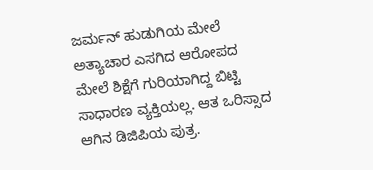ಜರ್ಮನ್ ಹುಡುಗಿಯ ಮೇಲೆ ಅತ್ಯಾಚಾರ ಎಸಗಿದ ಆರೋಪದ ಮೇಲೆ ಶಿಕ್ಷೆಗೆ ಗುರಿಯಾಗಿದ್ದ ಬಿಟ್ಟಿ ಸಾಧಾರಣ ವ್ಯಕ್ತಿಯಲ್ಲ. ಆತ ಒರಿಸ್ಸಾದ ಆಗಿನ ಡಿಜಿಪಿಯ ಪುತ್ರ.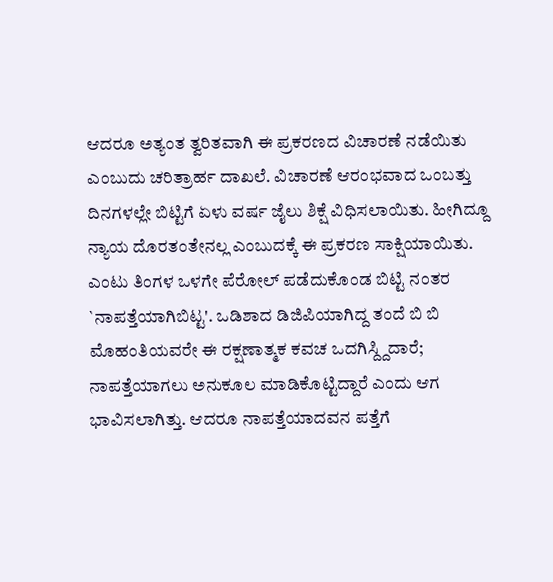ಆದರೂ ಅತ್ಯಂತ ತ್ವರಿತವಾಗಿ ಈ ಪ್ರಕರಣದ ವಿಚಾರಣೆ ನಡೆಯಿತು ಎಂಬುದು ಚರಿತ್ರಾರ್ಹ ದಾಖಲೆ. ವಿಚಾರಣೆ ಆರಂಭವಾದ ಒಂಬತ್ತು ದಿನಗಳಲ್ಲೇ ಬಿಟ್ಟಿಗೆ ಏಳು ವರ್ಷ ಜೈಲು ಶಿಕ್ಷೆ ವಿಧಿಸಲಾಯಿತು. ಹೀಗಿದ್ದೂ ನ್ಯಾಯ ದೊರತಂತೇನಲ್ಲ ಎಂಬುದಕ್ಕೆ ಈ ಪ್ರಕರಣ ಸಾಕ್ಷಿಯಾಯಿತು. ಎಂಟು ತಿಂಗಳ ಒಳಗೇ ಪೆರೋಲ್ ಪಡೆದುಕೊಂಡ ಬಿಟ್ಟಿ ನಂತರ `ನಾಪತ್ತೆಯಾಗಿಬಿಟ್ಟ'. ಒಡಿಶಾದ ಡಿಜಿಪಿಯಾಗಿದ್ದ ತಂದೆ ಬಿ ಬಿ ಮೊಹಂತಿಯವರೇ ಈ ರಕ್ಷಣಾತ್ಮಕ ಕವಚ ಒದಗಿಸ್ದ್ದಿದಾರೆ; ನಾಪತ್ತೆಯಾಗಲು ಅನುಕೂಲ ಮಾಡಿಕೊಟ್ಟಿದ್ದಾರೆ ಎಂದು ಆಗ ಭಾವಿಸಲಾಗಿತ್ತು. ಆದರೂ ನಾಪತ್ತೆಯಾದವನ ಪತ್ತೆಗೆ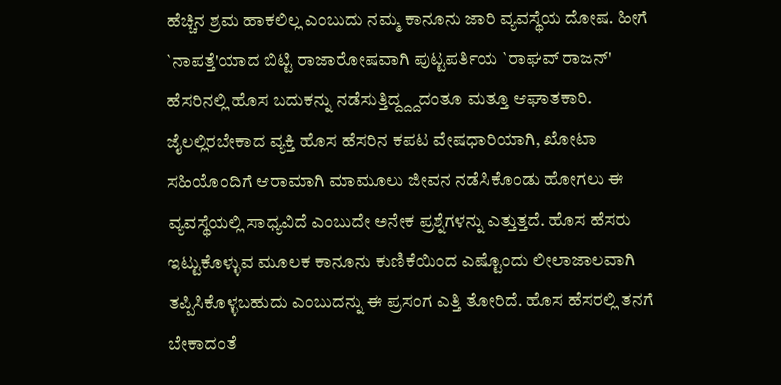ಹೆಚ್ಚಿನ ಶ್ರಮ ಹಾಕಲಿಲ್ಲ ಎಂಬುದು ನಮ್ಮ ಕಾನೂನು ಜಾರಿ ವ್ಯವಸ್ಥೆಯ ದೋಷ. ಹೀಗೆ `ನಾಪತ್ತೆ'ಯಾದ ಬಿಟ್ಟಿ ರಾಜಾರೋಷವಾಗಿ ಪುಟ್ಟಪರ್ತಿಯ `ರಾಘವ್ ರಾಜನ್' ಹೆಸರಿನಲ್ಲಿ ಹೊಸ ಬದುಕನ್ನು ನಡೆಸುತ್ತಿದ್ದ್ದ್ದದಂತೂ ಮತ್ತೂ ಆಘಾತಕಾರಿ. ಜೈಲಲ್ಲಿರಬೇಕಾದ ವ್ಯಕ್ತಿ ಹೊಸ ಹೆಸರಿನ ಕಪಟ ವೇಷಧಾರಿಯಾಗಿ, ಖೋಟಾ ಸಹಿಯೊಂದಿಗೆ ಆರಾಮಾಗಿ ಮಾಮೂಲು ಜೀವನ ನಡೆಸಿಕೊಂಡು ಹೋಗಲು ಈ ವ್ಯವಸ್ಥೆಯಲ್ಲಿ ಸಾಧ್ಯವಿದೆ ಎಂಬುದೇ ಅನೇಕ ಪ್ರಶ್ನೆಗಳನ್ನು ಎತ್ತುತ್ತದೆ. ಹೊಸ ಹೆಸರು ಇಟ್ಟುಕೊಳ್ಳುವ ಮೂಲಕ ಕಾನೂನು ಕುಣಿಕೆಯಿಂದ ಎಷ್ಟೊಂದು ಲೀಲಾಜಾಲವಾಗಿ ತಪ್ಪಿಸಿಕೊಳ್ಳಬಹುದು ಎಂಬುದನ್ನು ಈ ಪ್ರಸಂಗ ಎತ್ತಿ ತೋರಿದೆ. ಹೊಸ ಹೆಸರಲ್ಲಿ ತನಗೆ ಬೇಕಾದಂತೆ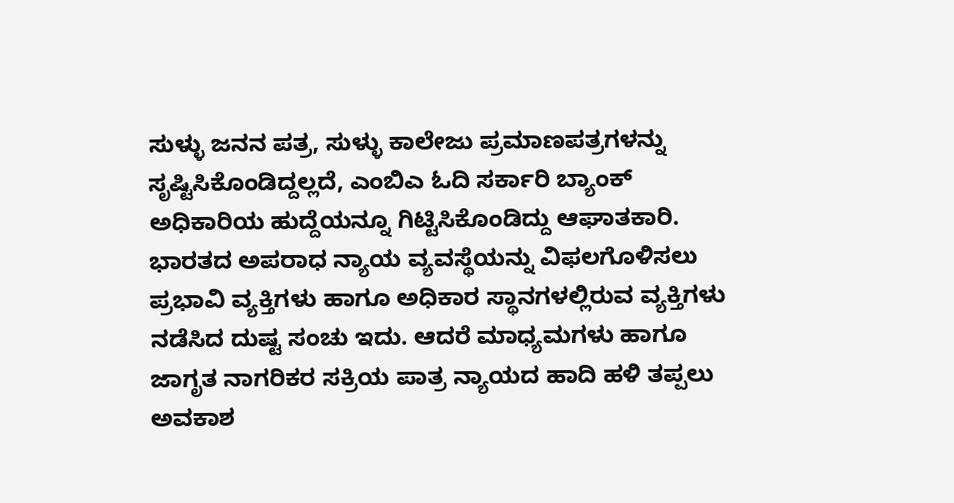ಸುಳ್ಳು ಜನನ ಪತ್ರ, ಸುಳ್ಳು ಕಾಲೇಜು ಪ್ರಮಾಣಪತ್ರಗಳನ್ನು ಸೃಷ್ಟಿಸಿಕೊಂಡಿದ್ದಲ್ಲದೆ, ಎಂಬಿಎ ಓದಿ ಸರ್ಕಾರಿ ಬ್ಯಾಂಕ್ ಅಧಿಕಾರಿಯ ಹುದ್ದೆಯನ್ನೂ ಗಿಟ್ಟಿಸಿಕೊಂಡಿದ್ದು ಆಘಾತಕಾರಿ. ಭಾರತದ ಅಪರಾಧ ನ್ಯಾಯ ವ್ಯವಸ್ಥೆಯನ್ನು ವಿಫಲಗೊಳಿಸಲು ಪ್ರಭಾವಿ ವ್ಯಕ್ತಿಗಳು ಹಾಗೂ ಅಧಿಕಾರ ಸ್ಥಾನಗಳಲ್ಲಿರುವ ವ್ಯಕ್ತಿಗಳು ನಡೆಸಿದ ದುಷ್ಟ ಸಂಚು ಇದು. ಆದರೆ ಮಾಧ್ಯಮಗಳು ಹಾಗೂ ಜಾಗೃತ ನಾಗರಿಕರ ಸಕ್ರಿಯ ಪಾತ್ರ ನ್ಯಾಯದ ಹಾದಿ ಹಳಿ ತಪ್ಪಲು ಅವಕಾಶ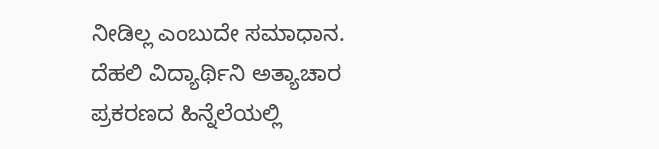ನೀಡಿಲ್ಲ ಎಂಬುದೇ ಸಮಾಧಾನ. ದೆಹಲಿ ವಿದ್ಯಾರ್ಥಿನಿ ಅತ್ಯಾಚಾರ ಪ್ರಕರಣದ ಹಿನ್ನೆಲೆಯಲ್ಲಿ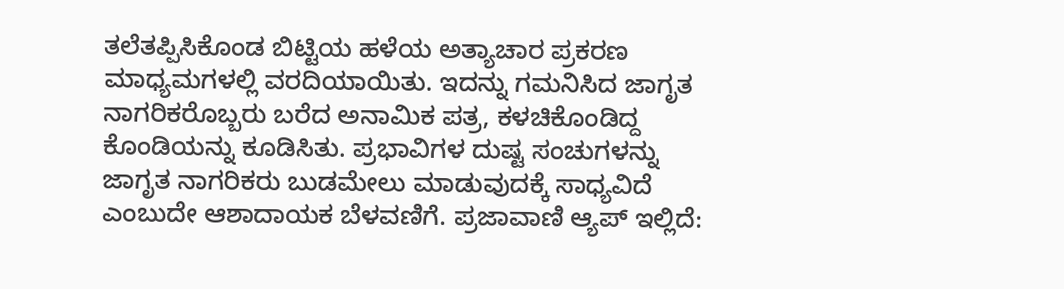ತಲೆತಪ್ಪಿಸಿಕೊಂಡ ಬಿಟ್ಟಿಯ ಹಳೆಯ ಅತ್ಯಾಚಾರ ಪ್ರಕರಣ ಮಾಧ್ಯಮಗಳಲ್ಲಿ ವರದಿಯಾಯಿತು. ಇದನ್ನು ಗಮನಿಸಿದ ಜಾಗೃತ ನಾಗರಿಕರೊಬ್ಬರು ಬರೆದ ಅನಾಮಿಕ ಪತ್ರ, ಕಳಚಿಕೊಂಡಿದ್ದ ಕೊಂಡಿಯನ್ನು ಕೂಡಿಸಿತು. ಪ್ರಭಾವಿಗಳ ದುಷ್ಟ ಸಂಚುಗಳನ್ನು ಜಾಗೃತ ನಾಗರಿಕರು ಬುಡಮೇಲು ಮಾಡುವುದಕ್ಕೆ ಸಾಧ್ಯವಿದೆ ಎಂಬುದೇ ಆಶಾದಾಯಕ ಬೆಳವಣಿಗೆ. ಪ್ರಜಾವಾಣಿ ಆ್ಯಪ್ ಇಲ್ಲಿದೆ: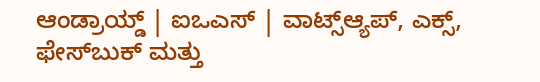ಆಂಡ್ರಾಯ್ಡ್ | ಐಒಎಸ್ | ವಾಟ್ಸ್ಆ್ಯಪ್, ಎಕ್ಸ್, ಫೇಸ್‌ಬುಕ್ ಮತ್ತು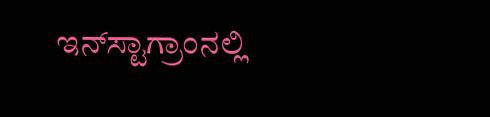ಇನ್‌ಸ್ಟಾಗ್ರಾಂನಲ್ಲಿ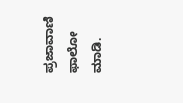ಪ್ರಜಾವಾಣಿ ಫಾಲೋ ಮಾಡಿ.